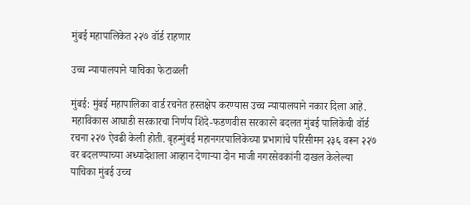मुंबई महापालिकेत २२७ वॉर्ड राहणार

उच्च न्यायालयाने याचिका फेटाळली

मुंबई: मुंबई महापालिका वार्ड रचनेत हस्तक्षेप करण्यास उच्च न्यायालयाने नकार दिला आहे. महाविकास आघाडी सरकारचा निर्णय शिंदे-फडणवीस सरकारने बदलत मुंबई पालिकेची वॉर्ड रचना २२७ ऐवढी केली होती. बृहन्मुंबई महानगरपालिकेच्या प्रभागांचे परिसीमन २३६ वरून २२७ वर बदलण्याच्या अध्यादेशाला आव्हान देणाऱ्या दोन माजी नगरसेवकांनी दाखल केलेल्या याचिका मुंबई उच्च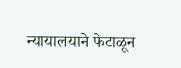न्यायालयाने फेटाळून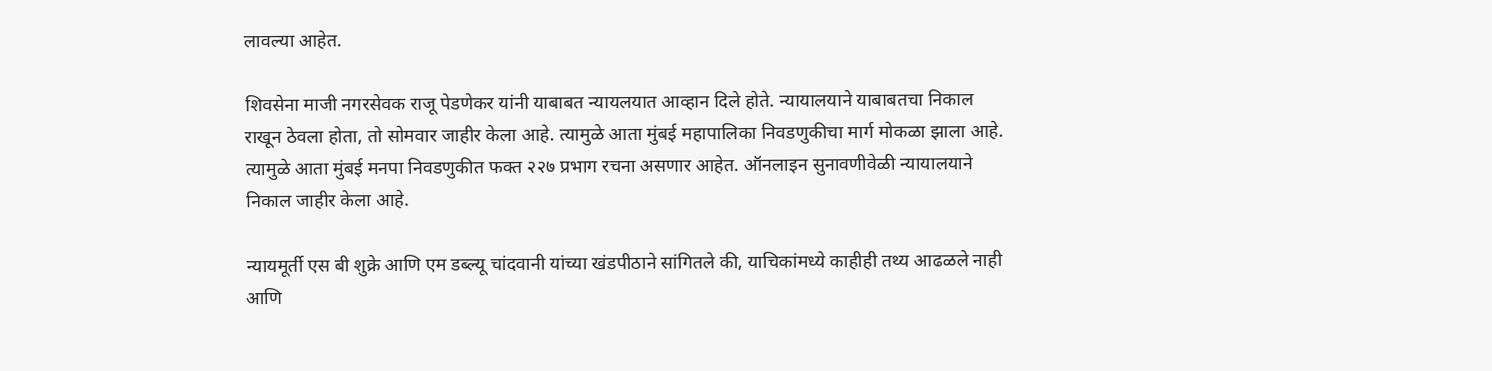लावल्या आहेत.

शिवसेना माजी नगरसेवक राजू पेडणेकर यांनी याबाबत न्यायलयात आव्हान दिले होते. न्यायालयाने याबाबतचा निकाल राखून ठेवला होता, तो सोमवार जाहीर केला आहे. त्यामुळे आता मुंबई महापालिका निवडणुकीचा मार्ग मोकळा झाला आहे. त्यामुळे आता मुंबई मनपा निवडणुकीत फक्त २२७ प्रभाग रचना असणार आहेत. ऑनलाइन सुनावणीवेळी न्यायालयाने निकाल जाहीर केला आहे.

न्यायमूर्ती एस बी शुक्रे आणि एम डब्ल्यू चांदवानी यांच्या खंडपीठाने सांगितले की, याचिकांमध्ये काहीही तथ्य आढळले नाही आणि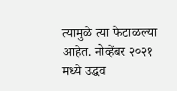त्यामुळे त्या फेटाळल्या आहेत. नोव्हेंबर २०२१ मध्ये उद्धव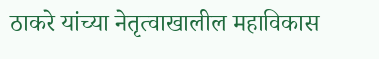ठाकरे यांच्या नेतृत्वाखालील महाविकास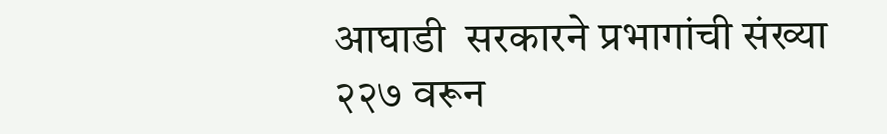आघाडी  सरकारने प्रभागांची संख्या २२७ वरून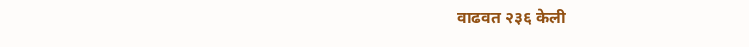वाढवत २३६ केली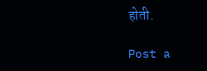होती.

Post a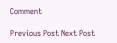Comment

Previous Post Next Post